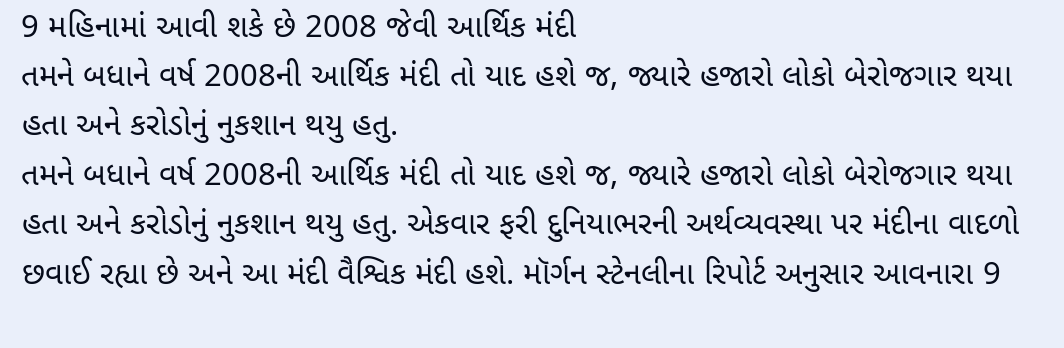9 મહિનામાં આવી શકે છે 2008 જેવી આર્થિક મંદી
તમને બધાને વર્ષ 2008ની આર્થિક મંદી તો યાદ હશે જ, જ્યારે હજારો લોકો બેરોજગાર થયા હતા અને કરોડોનું નુકશાન થયુ હતુ.
તમને બધાને વર્ષ 2008ની આર્થિક મંદી તો યાદ હશે જ, જ્યારે હજારો લોકો બેરોજગાર થયા હતા અને કરોડોનું નુકશાન થયુ હતુ. એકવાર ફરી દુનિયાભરની અર્થવ્યવસ્થા પર મંદીના વાદળો છવાઈ રહ્યા છે અને આ મંદી વૈશ્વિક મંદી હશે. મૉર્ગન સ્ટેનલીના રિપોર્ટ અનુસાર આવનારા 9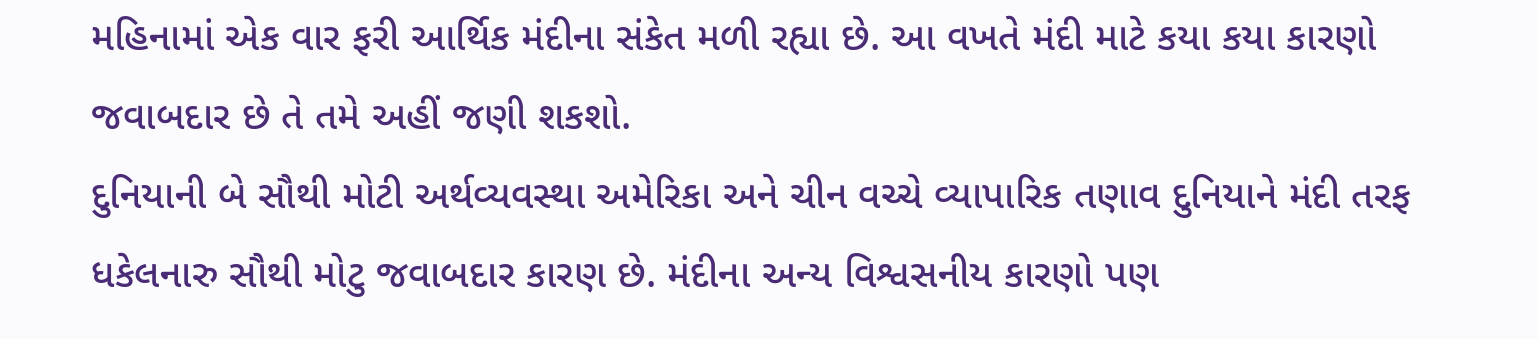મહિનામાં એક વાર ફરી આર્થિક મંદીના સંકેત મળી રહ્યા છે. આ વખતે મંદી માટે કયા કયા કારણો જવાબદાર છે તે તમે અહીં જણી શકશો.
દુનિયાની બે સૌથી મોટી અર્થવ્યવસ્થા અમેરિકા અને ચીન વચ્ચે વ્યાપારિક તણાવ દુનિયાને મંદી તરફ ધકેલનારુ સૌથી મોટુ જવાબદાર કારણ છે. મંદીના અન્ય વિશ્વસનીય કારણો પણ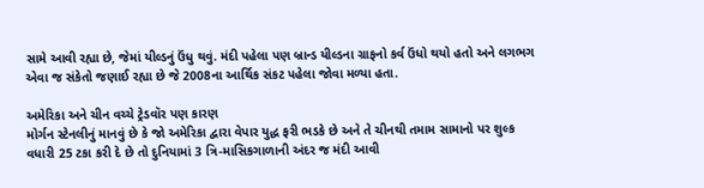સામે આવી રહ્યા છે, જેમાં યીલ્ડનું ઉંધુ થવું. મંદી પહેલા પણ બ્રાન્ડ યીલ્ડના ગ્રાફનો કર્વ ઉંધો થયો હતો અને લગભગ એવા જ સંકેતો જણાઈ રહ્યા છે જે 2008ના આર્થિક સંકટ પહેલા જોવા મળ્યા હતા.

અમેરિકા અને ચીન વચ્ચે ટ્રેડવૉર પણ કારણ
મોર્ગન સ્ટેનલીનું માનવું છે કે જો અમેરિકા દ્વારા વેપાર યુદ્ધ ફરી ભડકે છે અને તે ચીનથી તમામ સામાનો પર શુલ્ક વધારી 25 ટકા કરી દે છે તો દુનિયામાં 3 ત્રિ-માસિકગાળાની અંદર જ મંદી આવી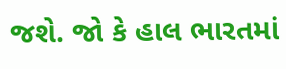જશે. જો કે હાલ ભારતમાં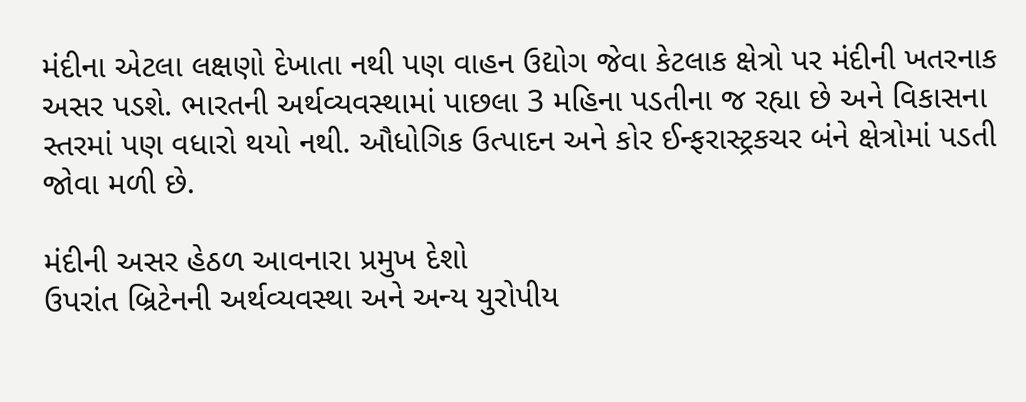મંદીના એટલા લક્ષણો દેખાતા નથી પણ વાહન ઉદ્યોગ જેવા કેટલાક ક્ષેત્રો પર મંદીની ખતરનાક અસર પડશે. ભારતની અર્થવ્યવસ્થામાં પાછલા 3 મહિના પડતીના જ રહ્યા છે અને વિકાસના સ્તરમાં પણ વધારો થયો નથી. ઔધોગિક ઉત્પાદન અને કોર ઈન્ફરાસ્ટ્રકચર બંને ક્ષેત્રોમાં પડતી જોવા મળી છે.

મંદીની અસર હેઠળ આવનારા પ્રમુખ દેશો
ઉપરાંત બ્રિટેનની અર્થવ્યવસ્થા અને અન્ય યુરોપીય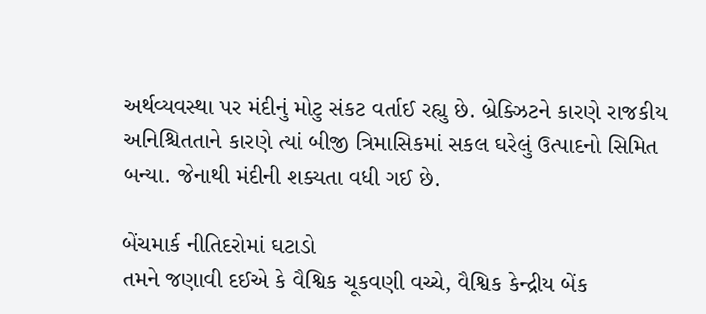અર્થવ્યવસ્થા પર મંદીનું મોટુ સંકટ વર્તાઈ રહ્યુ છે. બ્રેક્ઝિટને કારણે રાજકીય અનિશ્ચિતતાને કારણે ત્યાં બીજી ત્રિમાસિકમાં સકલ ઘરેલું ઉત્પાદનો સિમિત બન્યા. જેનાથી મંદીની શક્યતા વધી ગઈ છે.

બેંચમાર્ક નીતિદરોમાં ઘટાડો
તમને જણાવી દઈએ કે વૈશ્વિક ચૂકવણી વચ્ચે, વૈશ્વિક કેન્દ્રીય બેંક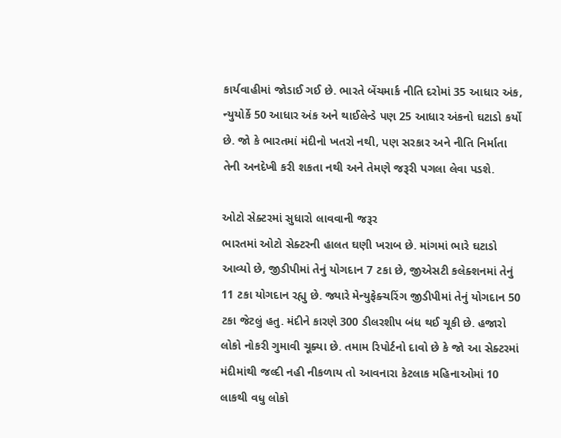કાર્યવાહીમાં જોડાઈ ગઈ છે. ભારતે બેંચમાર્ક નીતિ દરોમાં 35 આધાર અંક, ન્યુયોર્કે 50 આધાર અંક અને થાઈલેન્ડે પણ 25 આધાર અંકનો ઘટાડો કર્યો છે. જો કે ભારતમાં મંદીનો ખતરો નથી, પણ સરકાર અને નીતિ નિર્માતા તેની અનદેખી કરી શકતા નથી અને તેમણે જરૂરી પગલા લેવા પડશે.

ઓટો સેક્ટરમાં સુધારો લાવવાની જરૂર
ભારતમાં ઓટો સેક્ટરની હાલત ઘણી ખરાબ છે. માંગમાં ભારે ઘટાડો આવ્યો છે, જીડીપીમાં તેનું યોગદાન 7 ટકા છે, જીએસટી કલેક્શનમાં તેનું 11 ટકા યોગદાન રહ્યુ છે. જ્યારે મેન્યુફેક્ચરિંગ જીડીપીમાં તેનું યોગદાન 50 ટકા જેટલું હતુ. મંદીને કારણે 300 ડીલરશીપ બંધ થઈ ચૂકી છે. હજારો લોકો નોકરી ગુમાવી ચૂક્યા છે. તમામ રિપોર્ટનો દાવો છે કે જો આ સેક્ટરમાં મંદીમાંથી જલ્દી નહી નીકળાય તો આવનારા કેટલાક મહિનાઓમાં 10 લાકથી વધુ લોકો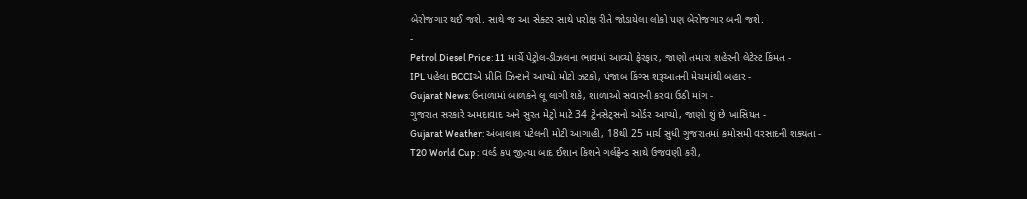બેરોજગાર થઈ જશે. સાથે જ આ સેક્ટર સાથે પરોક્ષ રીતે જોડાયેલા લોકો પણ બેરોજગાર બની જશે.
-
Petrol Diesel Price: 11 માર્ચે પેટ્રોલ-ડીઝલના ભાવમાં આવ્યો ફેરફાર, જાણો તમારા શહેરની લેટેસ્ટ કિંમત -
IPL પહેલા BCCIએ પ્રીતિ ઝિન્ટાને આપ્યો મોટો ઝટકો, પંજાબ કિંગ્સ શરૂઆતની મેચમાંથી બહાર -
Gujarat News: ઉનાળામાં બાળકને લૂ લાગી શકે, શાળાઓ સવારની કરવા ઉઠી માંગ -
ગુજરાત સરકારે અમદાવાદ અને સુરત મેટ્રો માટે 34 ટ્રેનસેટ્સનો ઓર્ડર આપ્યો, જાણો શું છે ખાસિયત -
Gujarat Weather: અંબાલાલ પટેલની મોટી આગાહી, 18થી 25 માર્ચ સુધી ગુજરાતમાં કમોસમી વરસાદની શક્યતા -
T20 World Cup : વર્લ્ડ કપ જીત્યા બાદ ઈશાન કિશને ગર્લફ્રેન્ડ સાથે ઉજવણી કરી,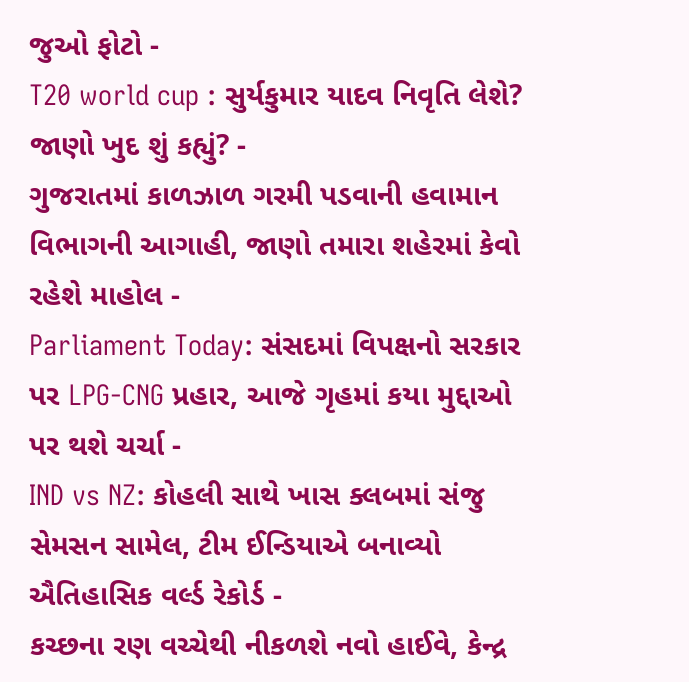જુઓ ફોટો -
T20 world cup : સુર્યકુમાર યાદવ નિવૃતિ લેશે? જાણો ખુદ શું કહ્યું? -
ગુજરાતમાં કાળઝાળ ગરમી પડવાની હવામાન વિભાગની આગાહી, જાણો તમારા શહેરમાં કેવો રહેશે માહોલ -
Parliament Today: સંસદમાં વિપક્ષનો સરકાર પર LPG-CNG પ્રહાર, આજે ગૃહમાં કયા મુદ્દાઓ પર થશે ચર્ચા -
IND vs NZ: કોહલી સાથે ખાસ ક્લબમાં સંજુ સેમસન સામેલ, ટીમ ઈન્ડિયાએ બનાવ્યો ઐતિહાસિક વર્લ્ડ રેકોર્ડ -
કચ્છના રણ વચ્ચેથી નીકળશે નવો હાઈવે, કેન્દ્ર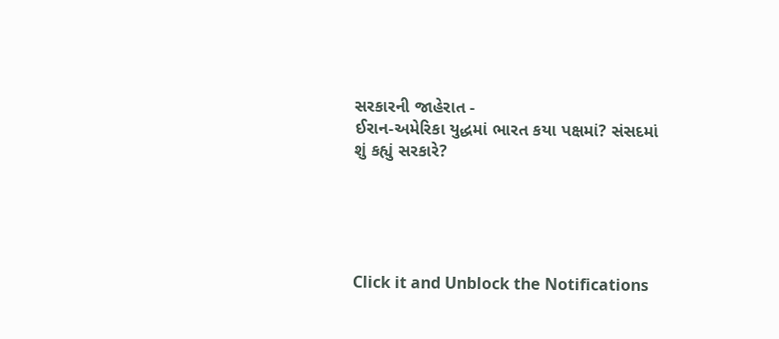સરકારની જાહેરાત -
ઈરાન-અમેરિકા યુદ્ધમાં ભારત કયા પક્ષમાં? સંસદમાં શું કહ્યું સરકારે?





Click it and Unblock the Notifications